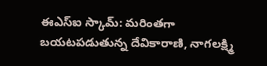ఈఎస్ఐ స్కామ్: మరింతగా బయటపడుతున్న దేవికారాణి, నాగలక్ష్మి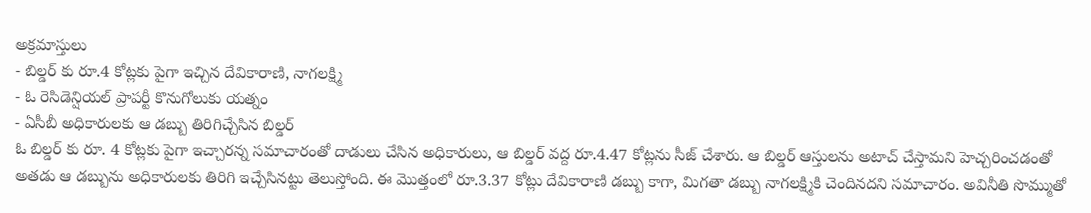అక్రమాస్తులు
- బిల్డర్ కు రూ.4 కోట్లకు పైగా ఇచ్చిన దేవికారాణి, నాగలక్ష్మి
- ఓ రెసిడెన్షియల్ ప్రాపర్టీ కొనుగోలుకు యత్నం
- ఏసీబీ అధికారులకు ఆ డబ్బు తిరిగిచ్చేసిన బిల్డర్
ఓ బిల్డర్ కు రూ. 4 కోట్లకు పైగా ఇచ్చారన్న సమాచారంతో దాడులు చేసిన అధికారులు, ఆ బిల్డర్ వద్ద రూ.4.47 కోట్లను సీజ్ చేశారు. ఆ బిల్డర్ ఆస్తులను అటాచ్ చేస్తామని హెచ్చరించడంతో అతడు ఆ డబ్బును అధికారులకు తిరిగి ఇచ్చేసినట్టు తెలుస్తోంది. ఈ మొత్తంలో రూ.3.37 కోట్లు దేవికారాణి డబ్బు కాగా, మిగతా డబ్బు నాగలక్ష్మికి చెందినదని సమాచారం. అవినీతి సొమ్ముతో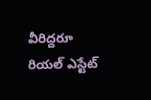వీరిద్దరూ రియల్ ఎస్టేట్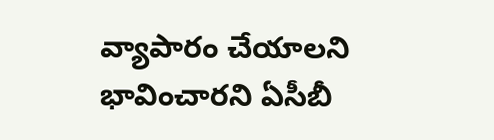వ్యాపారం చేయాలని భావించారని ఏసీబీ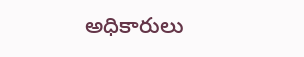అధికారులు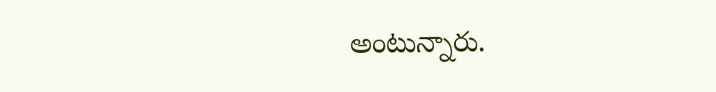అంటున్నారు.